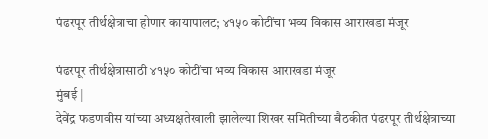पंढरपूर तीर्थक्षेत्राचा होणार कायापालट; ४१५० कोटींचा भव्य विकास आराखडा मंजूर

पंढरपूर तीर्थक्षेत्रासाठी ४१५० कोटींचा भव्य विकास आराखडा मंजूर
मुंबई |
देवेंद्र फडणवीस यांच्या अध्यक्षतेखाली झालेल्या शिखर समितीच्या बैठकीत पंढरपूर तीर्थक्षेत्राच्या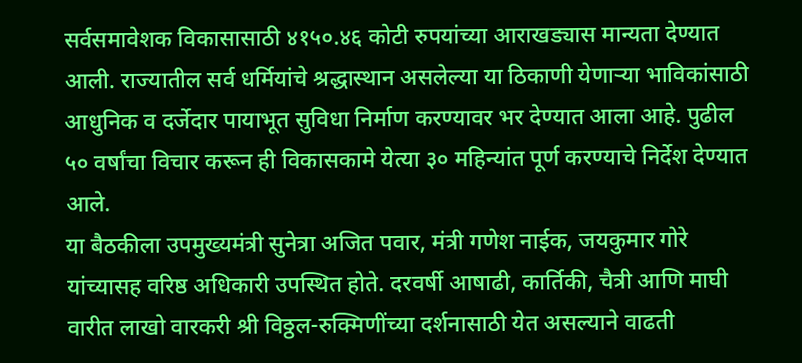सर्वसमावेशक विकासासाठी ४१५०.४६ कोटी रुपयांच्या आराखड्यास मान्यता देण्यात आली. राज्यातील सर्व धर्मियांचे श्रद्धास्थान असलेल्या या ठिकाणी येणाऱ्या भाविकांसाठी आधुनिक व दर्जेदार पायाभूत सुविधा निर्माण करण्यावर भर देण्यात आला आहे. पुढील ५० वर्षांचा विचार करून ही विकासकामे येत्या ३० महिन्यांत पूर्ण करण्याचे निर्देश देण्यात आले.
या बैठकीला उपमुख्यमंत्री सुनेत्रा अजित पवार, मंत्री गणेश नाईक, जयकुमार गोरे यांच्यासह वरिष्ठ अधिकारी उपस्थित होते. दरवर्षी आषाढी, कार्तिकी, चैत्री आणि माघी वारीत लाखो वारकरी श्री विठ्ठल-रुक्मिणींच्या दर्शनासाठी येत असल्याने वाढती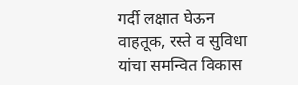गर्दी लक्षात घेऊन वाहतूक, रस्ते व सुविधा यांचा समन्वित विकास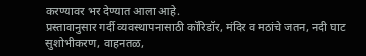करण्यावर भर देण्यात आला आहे.
प्रस्तावानुसार गर्दी व्यवस्थापनासाठी कॉरिडॉर, मंदिर व मठांचे जतन, नदी घाट सुशोभीकरण, वाहनतळ,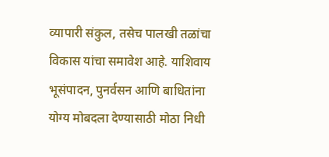व्यापारी संकुल, तसेच पालखी तळांचा विकास यांचा समावेश आहे. याशिवाय भूसंपादन, पुनर्वसन आणि बाधितांना योग्य मोबदला देण्यासाठी मोठा निधी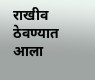राखीव ठेवण्यात आला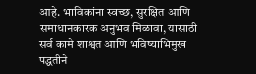आहे. भाविकांना स्वच्छ, सुरक्षित आणि समाधानकारक अनुभव मिळावा, यासाठी सर्व कामे शाश्वत आणि भविष्याभिमुख पद्धतीने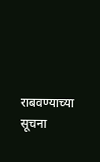राबवण्याच्या सूचना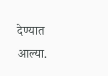देण्यात आल्या.